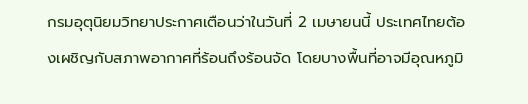กรมอุตุนิยมวิทยาประกาศเตือนว่าในวันที่ 2 เมษายนนี้ ประเทศไทยต้องเผชิญกับสภาพอากาศที่ร้อนถึงร้อนจัด โดยบางพื้นที่อาจมีอุณหภูมิ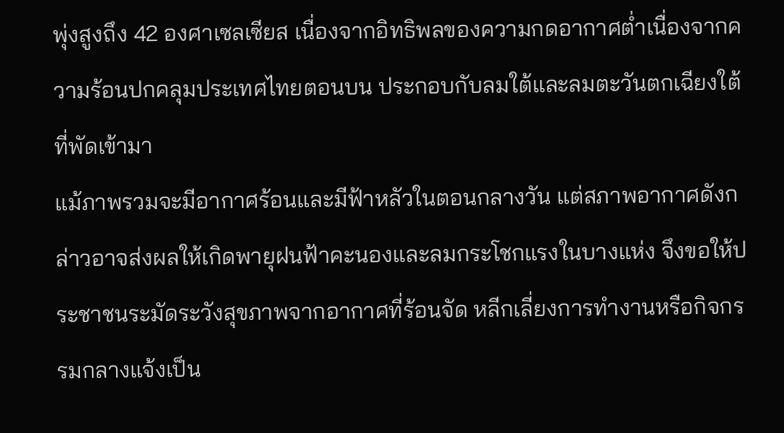พุ่งสูงถึง 42 องศาเซลเซียส เนื่องจากอิทธิพลของความกดอากาศต่ำเนื่องจากความร้อนปกคลุมประเทศไทยตอนบน ประกอบกับลมใต้และลมตะวันตกเฉียงใต้ที่พัดเข้ามา
แม้ภาพรวมจะมีอากาศร้อนและมีฟ้าหลัวในตอนกลางวัน แต่สภาพอากาศดังกล่าวอาจส่งผลให้เกิดพายุฝนฟ้าคะนองและลมกระโชกแรงในบางแห่ง จึงขอให้ประชาชนระมัดระวังสุขภาพจากอากาศที่ร้อนจัด หลีกเลี่ยงการทำงานหรือกิจกรรมกลางแจ้งเป็น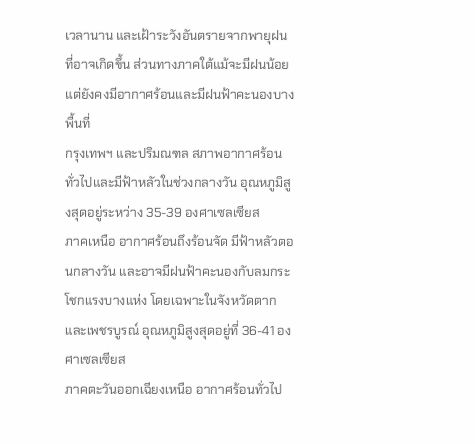เวลานาน และเฝ้าระวังอันตรายจากพายุฝนที่อาจเกิดขึ้น ส่วนทางภาคใต้แม้จะมีฝนน้อยแต่ยังคงมีอากาศร้อนและมีฝนฟ้าคะนองบางพื้นที่
กรุงเทพฯ และปริมณฑล สภาพอากาศร้อนทั่วไปและมีฟ้าหลัวในช่วงกลางวัน อุณหภูมิสูงสุดอยู่ระหว่าง 35-39 องศาเซลเซียส
ภาคเหนือ อากาศร้อนถึงร้อนจัด มีฟ้าหลัวตอนกลางวัน และอาจมีฝนฟ้าคะนองกับลมกระโชกแรงบางแห่ง โดยเฉพาะในจังหวัดตากและเพชรบูรณ์ อุณหภูมิสูงสุดอยู่ที่ 36-41 องศาเซลเซียส
ภาคตะวันออกเฉียงเหนือ อากาศร้อนทั่วไป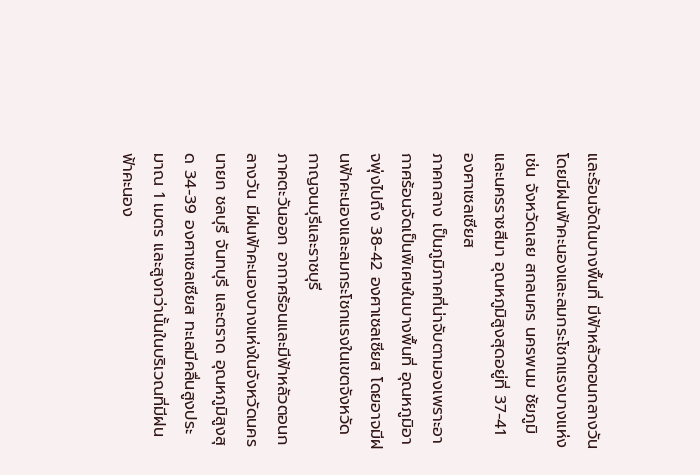และร้อนจัดในบางพื้นที่ มีฟ้าหลัวตอนกลางวัน โดยมีฝนฟ้าคะนองและลมกระโชกแรงบางแห่ง เช่น จังหวัดเลย สกลนคร นครพนม ชัยภูมิ และนครราชสีมา อุณหภูมิสูงสุดอยู่ที่ 37-41 องศาเซลเซียส
ภาคกลาง เป็นภูมิภาคที่น่าจับตามองเพราะอากาศร้อนจัดเป็นพิเศษในบางพื้นที่ อุณหภูมิอาจพุ่งไปถึง 38-42 องศาเซลเซียส โดยอาจมีฝนฟ้าคะนองและลมกระโชกแรงในเขตจังหวัดกาญจนบุรีและราชบุรี
ภาคตะวันออก อากาศร้อนและมีฟ้าหลัวตอนกลางวัน มีฝนฟ้าคะนองบางแห่งในจังหวัดนครนายก ชลบุรี จันทบุรี และตราด อุณหภูมิสูงสุด 34-39 องศาเซลเซียส ทะเลมีคลื่นสูงประมาณ 1 เมตร และสูงกว่านั้นในบริเวณที่มีฝนฟ้าคะนอง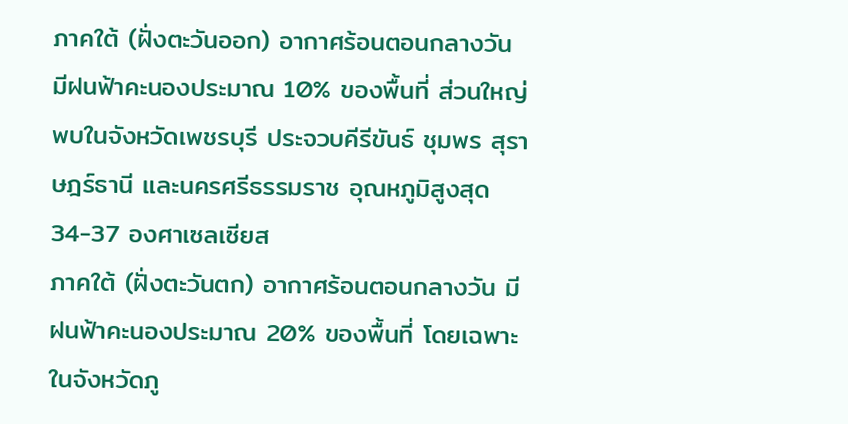ภาคใต้ (ฝั่งตะวันออก) อากาศร้อนตอนกลางวัน มีฝนฟ้าคะนองประมาณ 10% ของพื้นที่ ส่วนใหญ่พบในจังหวัดเพชรบุรี ประจวบคีรีขันธ์ ชุมพร สุราษฎร์ธานี และนครศรีธรรมราช อุณหภูมิสูงสุด 34-37 องศาเซลเซียส
ภาคใต้ (ฝั่งตะวันตก) อากาศร้อนตอนกลางวัน มีฝนฟ้าคะนองประมาณ 20% ของพื้นที่ โดยเฉพาะในจังหวัดภู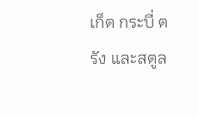เก็ต กระบี่ ตรัง และสตูล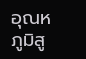อุณหภูมิสู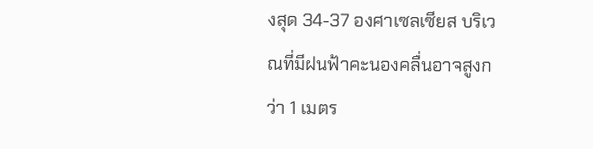งสุด 34-37 องศาเซลเซียส บริเวณที่มีฝนฟ้าคะนองคลื่นอาจสูงกว่า 1 เมตร